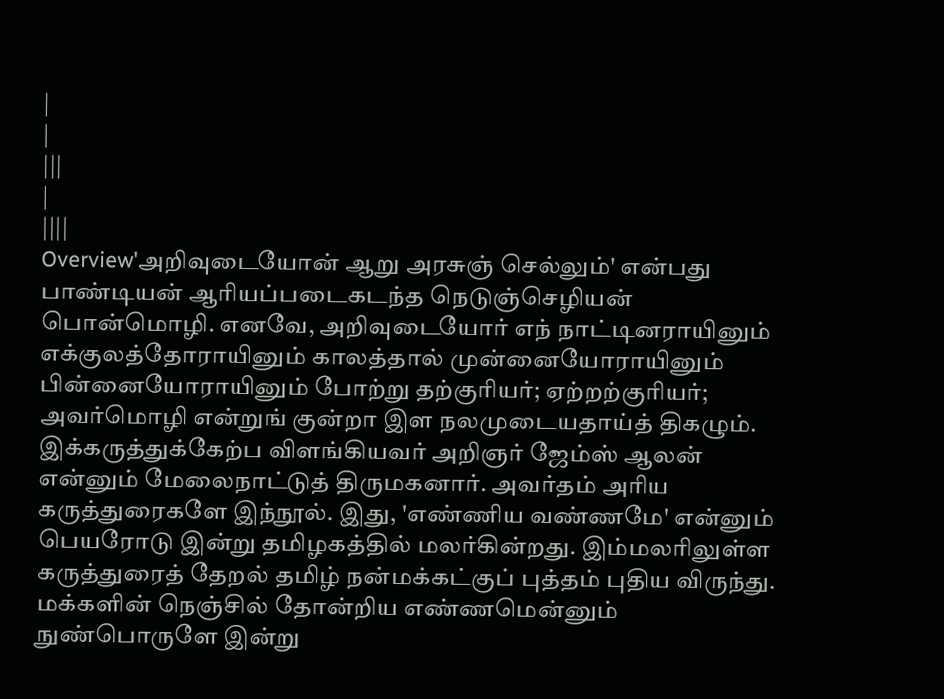|
|
|||
|
||||
Overview'அறிவுடையோன் ஆறு அரசுஞ் செல்லும்' என்பது பாண்டியன் ஆரியப்படைகடந்த நெடுஞ்செழியன் பொன்மொழி. எனவே, அறிவுடையோர் எந் நாட்டினராயினும் எக்குலத்தோராயினும் காலத்தால் முன்னையோராயினும் பின்னையோராயினும் போற்று தற்குரியர்; ஏற்றற்குரியர்; அவர்மொழி என்றுங் குன்றா இள நலமுடையதாய்த் திகழும். இக்கருத்துக்கேற்ப விளங்கியவர் அறிஞர் ஜேம்ஸ் ஆலன் என்னும் மேலைநாட்டுத் திருமகனார். அவர்தம் அரிய கருத்துரைகளே இந்நூல். இது, 'எண்ணிய வண்ணமே' என்னும் பெயரோடு இன்று தமிழகத்தில் மலர்கின்றது. இம்மலரிலுள்ள கருத்துரைத் தேறல் தமிழ் நன்மக்கட்குப் புத்தம் புதிய விருந்து. மக்களின் நெஞ்சில் தோன்றிய எண்ணமென்னும் நுண்பொருளே இன்று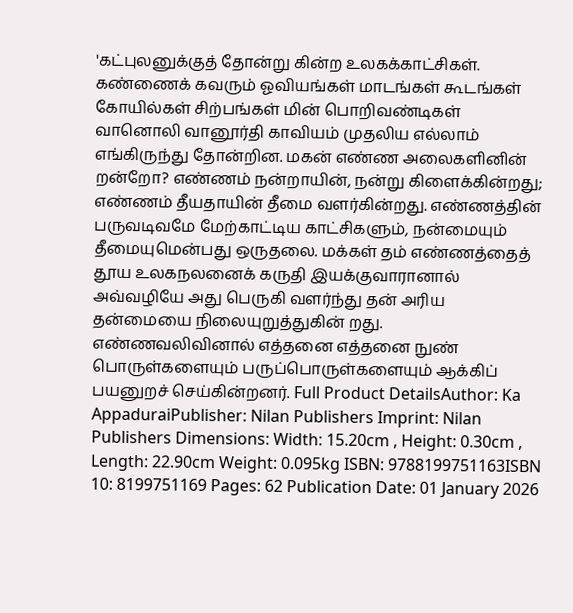'கட்புலனுக்குத் தோன்று கின்ற உலகக்காட்சிகள். கண்ணைக் கவரும் ஓவியங்கள் மாடங்கள் கூடங்கள் கோயில்கள் சிற்பங்கள் மின் பொறிவண்டிகள் வானொலி வானூர்தி காவியம் முதலிய எல்லாம் எங்கிருந்து தோன்றின. மகன் எண்ண அலைகளினின் றன்றோ? எண்ணம் நன்றாயின், நன்று கிளைக்கின்றது; எண்ணம் தீயதாயின் தீமை வளர்கின்றது. எண்ணத்தின் பருவடிவமே மேற்காட்டிய காட்சிகளும், நன்மையும் தீமையுமென்பது ஒருதலை. மக்கள் தம் எண்ணத்தைத் தூய உலகநலனைக் கருதி இயக்குவாரானால் அவ்வழியே அது பெருகி வளர்ந்து தன் அரிய தன்மையை நிலையுறுத்துகின் றது. எண்ணவலிவினால் எத்தனை எத்தனை நுண் பொருள்களையும் பருப்பொருள்களையும் ஆக்கிப் பயனுறச் செய்கின்றனர். Full Product DetailsAuthor: Ka AppaduraiPublisher: Nilan Publishers Imprint: Nilan Publishers Dimensions: Width: 15.20cm , Height: 0.30cm , Length: 22.90cm Weight: 0.095kg ISBN: 9788199751163ISBN 10: 8199751169 Pages: 62 Publication Date: 01 January 2026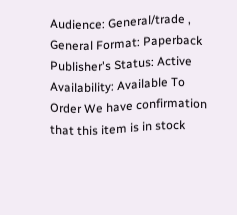Audience: General/trade , General Format: Paperback Publisher's Status: Active Availability: Available To Order We have confirmation that this item is in stock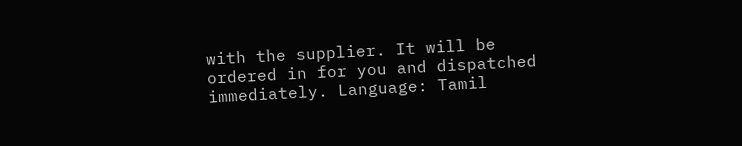with the supplier. It will be ordered in for you and dispatched immediately. Language: Tamil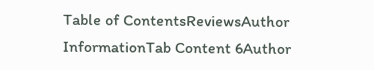Table of ContentsReviewsAuthor InformationTab Content 6Author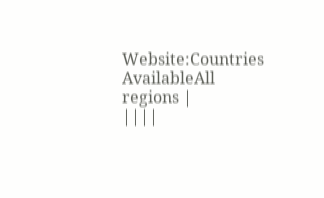Website:Countries AvailableAll regions |
||||